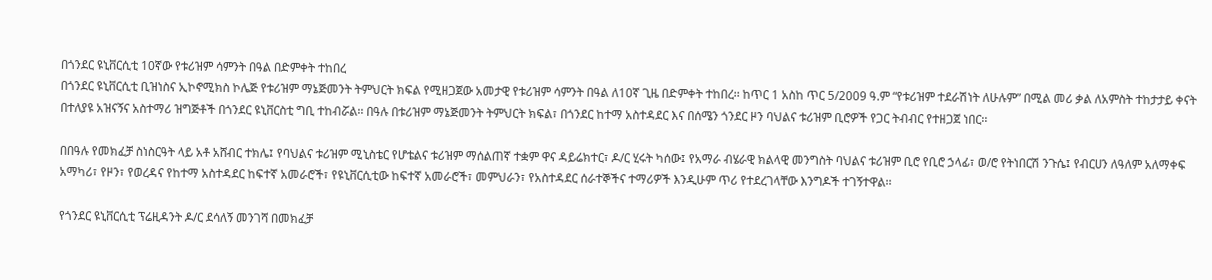በጎንደር ዩኒቨርሲቲ 10ኛው የቱሪዝም ሳምንት በዓል በድምቀት ተከበረ
በጎንደር ዩኒቨርሲቲ ቢዝነስና ኢኮኖሚክስ ኮሌጅ የቱሪዝም ማኔጅመንት ትምህርት ክፍል የሚዘጋጀው አመታዊ የቱሪዝም ሳምንት በዓል ለ10ኛ ጊዜ በድምቀት ተከበረ፡፡ ከጥር 1 አስከ ጥር 5/2009 ዓ.ም “የቱሪዝም ተደራሽነት ለሁሉም” በሚል መሪ ቃል ለአምስት ተከታታይ ቀናት በተለያዩ አዝናኝና አስተማሪ ዝግጅቶች በጎንደር ዩኒቨርስቲ ግቢ ተከብሯል፡፡ በዓሉ በቱሪዝም ማኔጅመንት ትምህርት ክፍል፣ በጎንደር ከተማ አስተዳደር እና በሰሜን ጎንደር ዞን ባህልና ቱሪዝም ቢሮዎች የጋር ትብብር የተዘጋጀ ነበር፡፡

በበዓሉ የመክፈቻ ስነስርዓት ላይ አቶ አሸብር ተክሌ፤ የባህልና ቱሪዝም ሚኒስቴር የሆቴልና ቱሪዝም ማሰልጠኛ ተቋም ዋና ዳይሬክተር፣ ዶ/ር ሂሩት ካሰው፤ የአማራ ብሄራዊ ክልላዊ መንግስት ባህልና ቱሪዝም ቢሮ የቢሮ ኃላፊ፣ ወ/ሮ የትነበርሽ ንጉሴ፤ የብርሀን ለዓለም አለማቀፍ አማካሪ፣ የዞን፣ የወረዳና የከተማ አስተዳደር ከፍተኛ አመራሮች፣ የዩኒቨርሲቲው ከፍተኛ አመራሮች፣ መምህራን፣ የአስተዳደር ሰራተኞችና ተማሪዎች እንዲሁም ጥሪ የተደረገላቸው እንግዶች ተገኝተዋል፡፡

የጎንደር ዩኒቨርሲቲ ፕሬዚዳንት ዶ/ር ደሳለኝ መንገሻ በመክፈቻ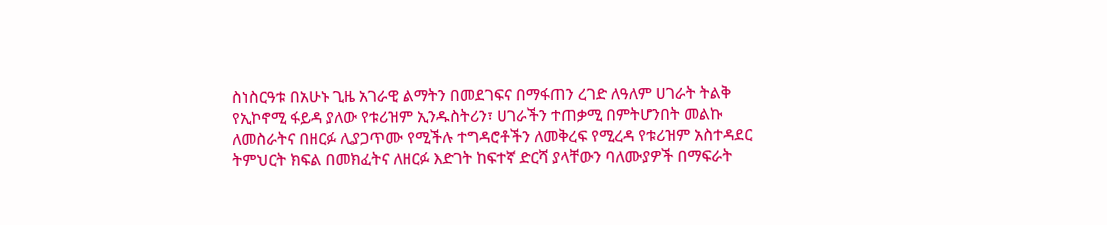ስነስርዓቱ በአሁኑ ጊዜ አገራዊ ልማትን በመደገፍና በማፋጠን ረገድ ለዓለም ሀገራት ትልቅ የኢኮኖሚ ፋይዳ ያለው የቱሪዝም ኢንዱስትሪን፣ ሀገራችን ተጠቃሚ በምትሆንበት መልኩ ለመስራትና በዘርፉ ሊያጋጥሙ የሚችሉ ተግዳሮቶችን ለመቅረፍ የሚረዳ የቱሪዝም አስተዳደር ትምህርት ክፍል በመክፈትና ለዘርፉ እድገት ከፍተኛ ድርሻ ያላቸውን ባለሙያዎች በማፍራት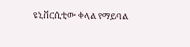ዩኒቨርሲቲው ቀላል የማይባል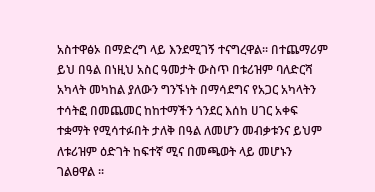አስተዋፅኦ በማድረግ ላይ እንደሚገኝ ተናግረዋል፡፡ በተጨማሪም ይህ በዓል በነዚህ አስር ዓመታት ውስጥ በቱሪዝም ባለድርሻ አካላት መካከል ያለውን ግንኙነት በማሳደግና የአጋር አካላትን ተሳትፎ በመጨመር ከከተማችን ጎንደር እሰከ ሀገር አቀፍ ተቋማት የሚሳተፉበት ታለቅ በዓል ለመሆን መብቃቱንና ይህም ለቱሪዝም ዕድገት ከፍተኛ ሚና በመጫወት ላይ መሆኑን ገልፀዋል ፡፡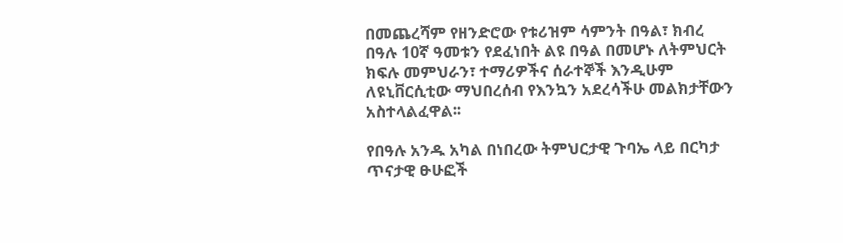በመጨረሻም የዘንድሮው የቱሪዝም ሳምንት በዓል፣ ክብረ በዓሉ 10ኛ ዓመቱን የደፈነበት ልዩ በዓል በመሆኑ ለትምህርት ክፍሉ መምህራን፣ ተማሪዎችና ሰራተኞች እንዲሁም ለዩኒቨርሲቲው ማህበረሰብ የእንኳን አደረሳችሁ መልክታቸውን አስተላልፈዋል፡፡

የበዓሉ አንዱ አካል በነበረው ትምህርታዊ ጉባኤ ላይ በርካታ ጥናታዊ ፁሁፎች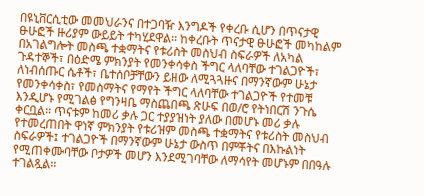በዩኒቨርሲቲው መመህራንና በተጋባዥ እንግዶች የቀረቡ ሲሆን በጥናታዊ ፁሁፎች ዙሪያም ውይይት ተካሂደዋል፡፡ ከቀረቡት ጥናታዊ ፁሁፎች መካከልም በአገልግሎት መስጫ ተቋማትና የቱሪስት መስህብ ስፍራዎች ለአካል ጉዳተኞች፣ በዕድሜ ምክንያት የመንቀሳቀስ ችግር ላለባቸው ተገልጋዮች፣ ለነብሰጡር ሴቶች፣ ቤተሰቦቻቸውን ይዘው ለሚጓጓዙና በማንኛውም ሁኔታ የመንቀሳቀስ፣ የመስማትና የማየት ችግር ላለባቸው ተገልጋዮች የተመቹ እንዲሆኑ የሚገልፅ የግንዛቤ ማስጨበጫ ጽሁፍ በወ/ሮ የትነበርሽ ንጉሴ ቀርቧል፡፡ ጥናቱም ከመሪ ቃሉ ጋር ተያያዝነት ያለው በመሆኑ መሪ ቃሉ የተመረጠበት ዋነኛ ምክንያት የቱሪዝም መስጫ ተቋማትና የቱሪስት መስህብ ስፍራዎች፤ ተገልጋዮች በማንኛውም ሁኔታ ውስጥ በምቾትና በእኩልነት የሚጠቀሙባቸው ቦታዎች መሆን እንደሚገባቸው ለማሳየት መሆኑም በበዓሉ ተገልጿል፡፡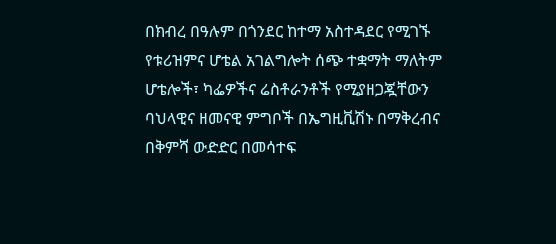በክብረ በዓሉም በጎንደር ከተማ አስተዳደር የሚገኙ የቱሪዝምና ሆቴል አገልግሎት ሰጭ ተቋማት ማለትም ሆቴሎች፣ ካፌዎችና ሬስቶራንቶች የሚያዘጋጇቸውን ባህላዊና ዘመናዊ ምግቦች በኤግዚቪሽኑ በማቅረብና በቅምሻ ውድድር በመሳተፍ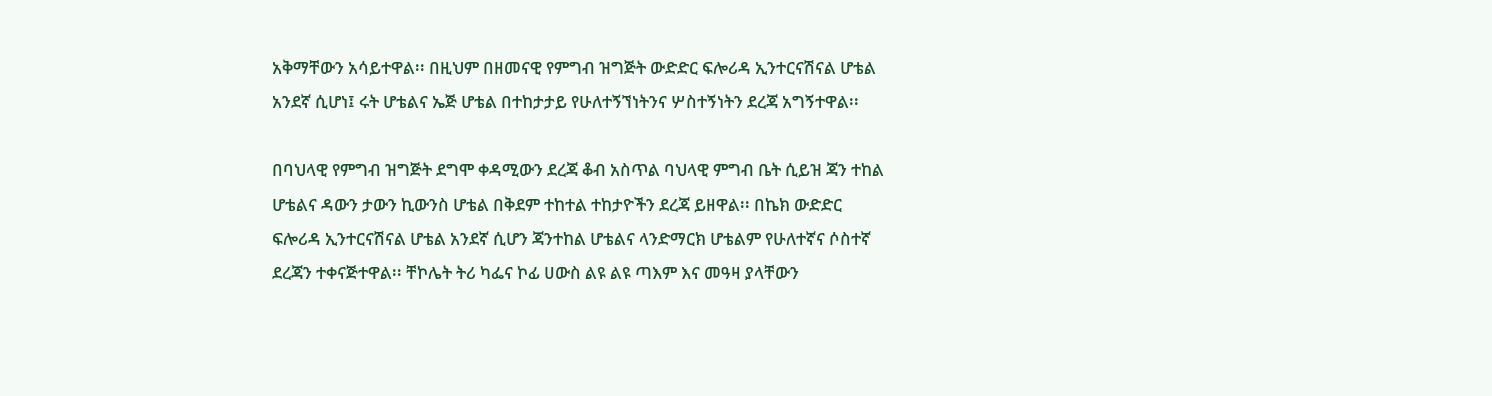አቅማቸውን አሳይተዋል፡፡ በዚህም በዘመናዊ የምግብ ዝግጅት ውድድር ፍሎሪዳ ኢንተርናሽናል ሆቴል አንደኛ ሲሆነ፤ ሩት ሆቴልና ኤጅ ሆቴል በተከታታይ የሁለተኝኘነትንና ሦስተኝነትን ደረጃ አግኝተዋል፡፡

በባህላዊ የምግብ ዝግጅት ደግሞ ቀዳሚውን ደረጃ ቆብ አስጥል ባህላዊ ምግብ ቤት ሲይዝ ጃን ተከል ሆቴልና ዳውን ታውን ኪውንስ ሆቴል በቅደም ተከተል ተከታዮችን ደረጃ ይዘዋል፡፡ በኬክ ውድድር ፍሎሪዳ ኢንተርናሽናል ሆቴል አንደኛ ሲሆን ጃንተከል ሆቴልና ላንድማርክ ሆቴልም የሁለተኛና ሶስተኛ ደረጃን ተቀናጅተዋል፡፡ ቸኮሌት ትሪ ካፌና ኮፊ ሀውስ ልዩ ልዩ ጣእም እና መዓዛ ያላቸውን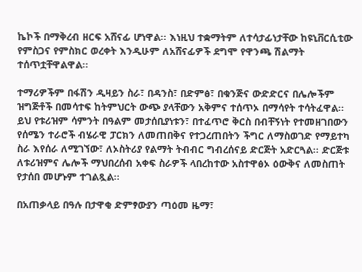ኬኮች በማቅረብ ዘርፍ አሸናፊ ሆነዋል፡፡ እነዚህ ተቋማትም ለተሳታፊነታቸው ከዩኒቨርሲቲው የምስጋና የምስክር ወረቀት እንዲሁም ለአሸናፊዎች ደግሞ የዋንጫ ሽልማት ተሰጥቷቸዋልዋል፡፡

ተማሪዎችም በፋሽን ዲዛይን ስራ፣ በዳንስ፣ በድምፅ፣ በቁንጅና ውድድርና በሌሎችም ዝግጅቶች በመሳተፍ ከትምህርት ውጭ ያላቸውን አቅምና ተሰጥኦ በማሳየት ተሳትፈዋል፡፡
ይህ የቱሪዝም ሳምንት በዓልም መታሰቢያነቱን፣ በተፈጥሮ ቅርስ በብቸኝነት የተመዘገበውን የሰሜን ተራሮች ብሄራዊ ፓርክን ለመጠበቅና የተጋረጠበትን ችግር ለማስወገድ የማይተካ ስራ እየሰራ ለሚገኘው፣ ለኦስትሪያ የልማት ትብብር ግብረሰናይ ድርጅት አድርጓል፡፡ ድርጅቱ ለቱሪዝምና ሌሎች ማህበረሰብ አቀፍ ስራዎች ላበረከተው አስተዋፅኦ ዕውቅና ለመስጠት የታሰበ መሆኑም ተገልጿል፡፡

በአጠቃላይ በዓሉ በታዋቂ ድምፃውያን ጣዕመ ዜማ፣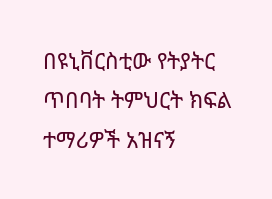በዩኒቨርስቲው የትያትር ጥበባት ትምህርት ክፍል ተማሪዎች አዝናኝ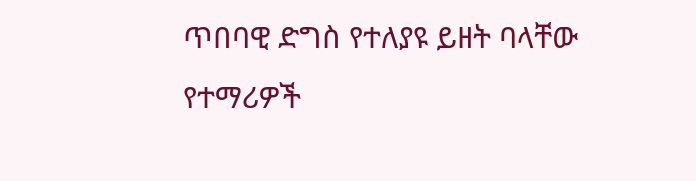ጥበባዊ ድግስ የተለያዩ ይዘት ባላቸው የተማሪዎች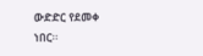ውድድር የደመቀ ነበር፡፡